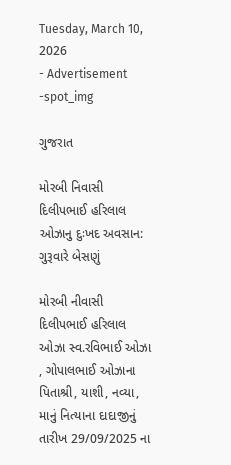Tuesday, March 10, 2026
- Advertisement -spot_img

ગુજરાત

મોરબી નિવાસી દિલીપભાઈ હરિલાલ ઓઝાનુ દુઃખદ અવસાન: ગુરૂવારે બેસણું

મોરબી નીવાસી દિલીપભાઈ હરિલાલ ઓઝા સ્વ.રવિભાઈ ઓઝા , ગોપાલભાઈ ઓઝાના પિતાશ્રી, યાશી, નવ્યા, માનું નિત્યાના દાદાજીનું તારીખ 29/09/2025 ના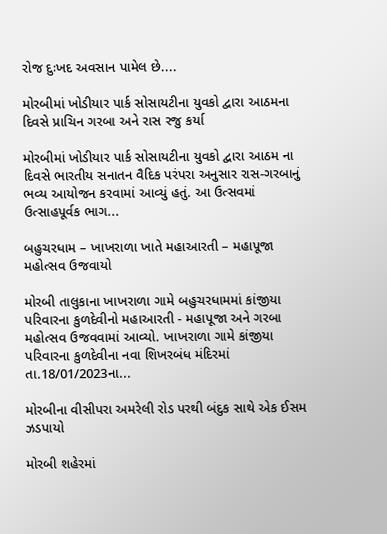રોજ દુઃખદ અવસાન પામેલ છે....

મોરબીમાં ખોડીયાર પાર્ક સોસાયટીના યુવકો દ્વારા આઠમના દિવસે પ્રાચિન ગરબા અને રાસ રજુ કર્યા

મોરબીમાં ખોડીયાર પાર્ક સોસાયટીના યુવકો દ્વારા આઠમ ના દિવસે ભારતીય સનાતન વૈદિક પરંપરા અનુસાર રાસ-ગરબાનું ભવ્ય આયોજન કરવામાં આવ્યું હતું. આ ઉત્સવમાં ઉત્સાહપૂર્વક ભાગ...

બહુચરધામ – ખાખરાળા ખાતે મહાઆરતી – મહાપૂજા મહોત્સવ ઉજવાયો

મોરબી તાલુકાના ખાખરાળા ગામે બહુચરધામમાં કાંજીયા પરિવારના કુળદેવીનો મહાઆરતી - મહાપૂજા અને ગરબા મહોત્સવ ઉજવવામાં આવ્યો. ખાખરાળા ગામે કાંજીયા પરિવારના કુળદેવીના નવા શિખરબંધ મંદિરમાં તા.18/01/2023ના...

મોરબીના વીસીપરા અમરેલી રોડ પરથી બંદુક સાથે એક ઈસમ ઝડપાયો

મોરબી શહેરમાં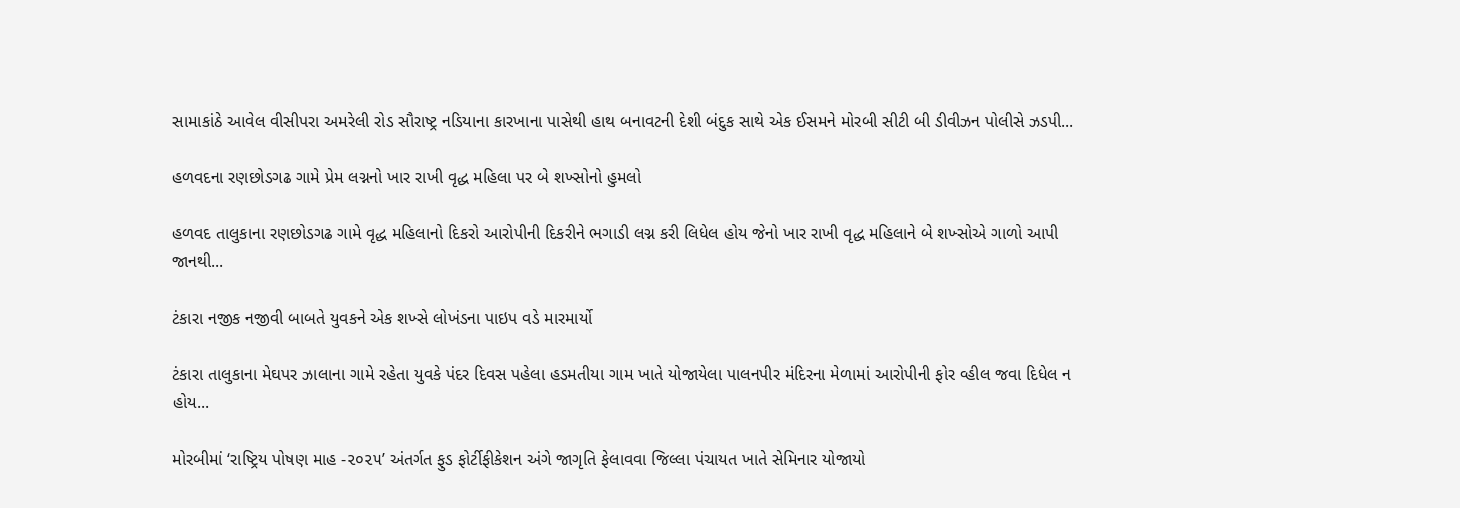સામાકાંઠે આવેલ વીસીપરા અમરેલી રોડ સૌરાષ્ટ્ર નડિયાના કારખાના પાસેથી હાથ બનાવટની દેશી બંદુક સાથે એક ઈસમને મોરબી સીટી બી ડીવીઝન પોલીસે ઝડપી...

હળવદના રણછોડગઢ ગામે પ્રેમ લગ્નનો ખાર રાખી વૃદ્ધ મહિલા પર બે શખ્સોનો હુમલો

હળવદ તાલુકાના રણછોડગઢ ગામે વૃદ્ધ મહિલાનો દિકરો આરોપીની દિકરીને ભગાડી લગ્ન કરી લિધેલ હોય જેનો ખાર રાખી વૃદ્ધ મહિલાને બે શખ્સોએ ગાળો આપી જાનથી...

ટંકારા નજીક નજીવી બાબતે યુવકને એક શખ્સે લોખંડના પાઇપ વડે મારમાર્યો

ટંકારા તાલુકાના મેઘપર ઝાલાના ગામે રહેતા યુવકે પંદર દિવસ પહેલા હડમતીયા ગામ ખાતે યોજાયેલા પાલનપીર મંદિરના મેળામાં આરોપીની ફોર વ્હીલ જવા દિધેલ ન હોય...

મોરબીમાં ‘રાષ્ટ્રિય પોષણ માહ -૨૦૨૫’ અંતર્ગત ફુડ ફોર્ટીફીકેશન અંગે જાગૃતિ ફેલાવવા જિલ્લા પંચાયત ખાતે સેમિનાર યોજાયો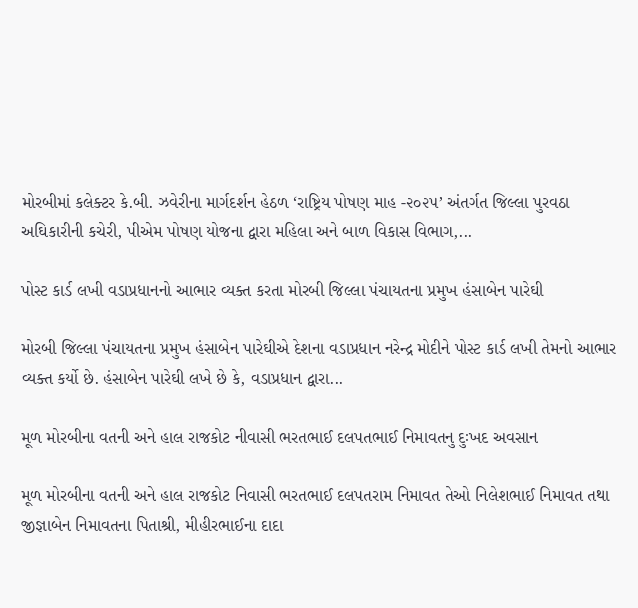મોરબીમાં કલેક્ટર કે.બી. ઝવેરીના માર્ગદર્શન હેઠળ ‘રાષ્ટ્રિય પોષણ માહ -૨૦૨૫’ અંતર્ગત જિલ્લા પુરવઠા અઘિકારીની કચેરી, પીએમ પોષણ યોજના દ્વારા મહિલા અને બાળ વિકાસ વિભાગ,...

પોસ્ટ કાર્ડ લખી વડાપ્રધાનનો આભાર વ્યક્ત કરતા મોરબી જિલ્લા પંચાયતના પ્રમુખ હંસાબેન પારેઘી

મોરબી જિલ્લા પંચાયતના પ્રમુખ હંસાબેન પારેઘીએ દેશના વડાપ્રધાન નરેન્દ્ર મોદીને પોસ્ટ કાર્ડ લખી તેમનો આભાર વ્યક્ત કર્યો છે. હંસાબેન પારેઘી લખે છે કે, વડાપ્રધાન દ્વારા...

મૂળ મોરબીના વતની અને હાલ રાજકોટ નીવાસી ભરતભાઈ દલપતભાઈ નિમાવતનુ દુઃખદ અવસાન

મૂળ મોરબીના વતની અને હાલ રાજકોટ નિવાસી ભરતભાઈ દલપતરામ નિમાવત તેઓ નિલેશભાઈ નિમાવત તથા જીજ્ઞાબેન નિમાવતના પિતાશ્રી, મીહીરભાઈના દાદા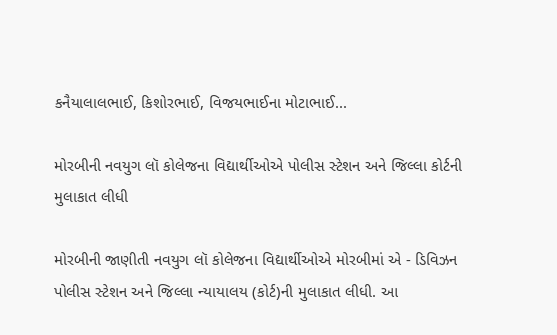કનૈયાલાલભાઈ, કિશોરભાઈ, વિજયભાઈના મોટાભાઈ...

મોરબીની નવયુગ લૉ કોલેજના વિદ્યાર્થીઓએ પોલીસ સ્ટેશન અને જિલ્લા કોર્ટની મુલાકાત લીધી

મોરબીની જાણીતી નવયુગ લૉ કોલેજના વિદ્યાર્થીઓએ મોરબીમાં એ - ડિવિઝન પોલીસ સ્ટેશન અને જિલ્લા ન્યાયાલય (કોર્ટ)ની મુલાકાત લીધી. આ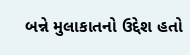બન્ને મુલાકાતનો ઉદ્દેશ હતો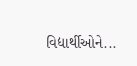વિદ્યાર્થીઓને...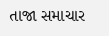તાજા સમાચાર